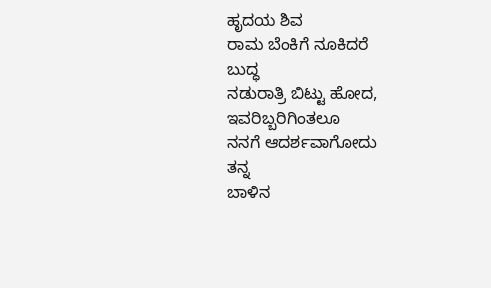ಹೃದಯ ಶಿವ
ರಾಮ ಬೆಂಕಿಗೆ ನೂಕಿದರೆ
ಬುದ್ಧ
ನಡುರಾತ್ರಿ ಬಿಟ್ಟು ಹೋದ,
ಇವರಿಬ್ಬರಿಗಿಂತಲೂ
ನನಗೆ ಆದರ್ಶವಾಗೋದು
ತನ್ನ
ಬಾಳಿನ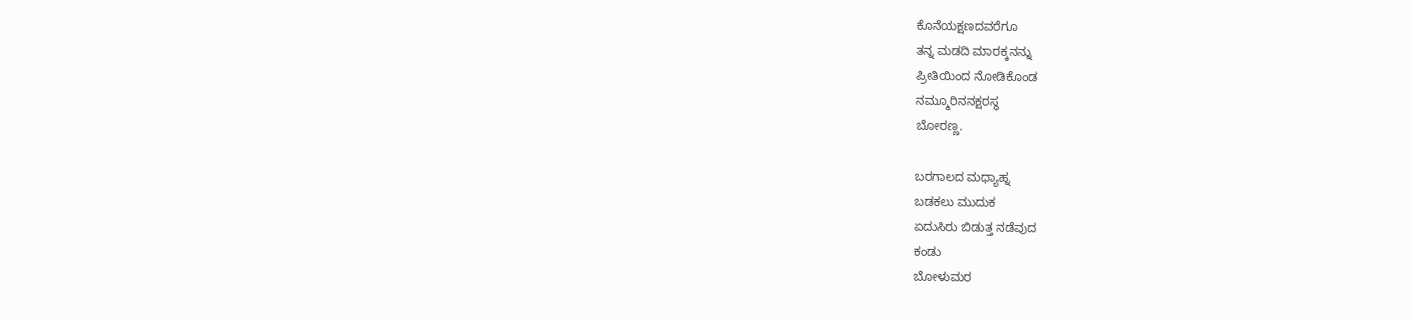ಕೊನೆಯಕ್ಷಣದವರೆಗೂ
ತನ್ನ ಮಡದಿ ಮಾರಕ್ಕನನ್ನು
ಪ್ರೀತಿಯಿಂದ ನೋಡಿಕೊಂಡ
ನಮ್ಮೂರಿನನಕ್ಷರಸ್ಥ
ಬೋರಣ್ಣ.

ಬರಗಾಲದ ಮಧ್ಯಾಹ್ನ
ಬಡಕಲು ಮುದುಕ
ಏದುಸಿರು ಬಿಡುತ್ತ ನಡೆವುದ
ಕಂಡು
ಬೋಳುಮರ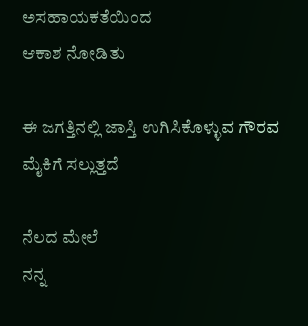ಅಸಹಾಯಕತೆಯಿಂದ
ಆಕಾಶ ನೋಡಿತು

ಈ ಜಗತ್ತಿನಲ್ಲಿ ಜಾಸ್ತಿ ಉಗಿಸಿಕೊಳ್ಳುವ ಗೌರವ
ಮೈಕಿಗೆ ಸಲ್ಲುತ್ತದೆ

ನೆಲದ ಮೇಲೆ
ನನ್ನ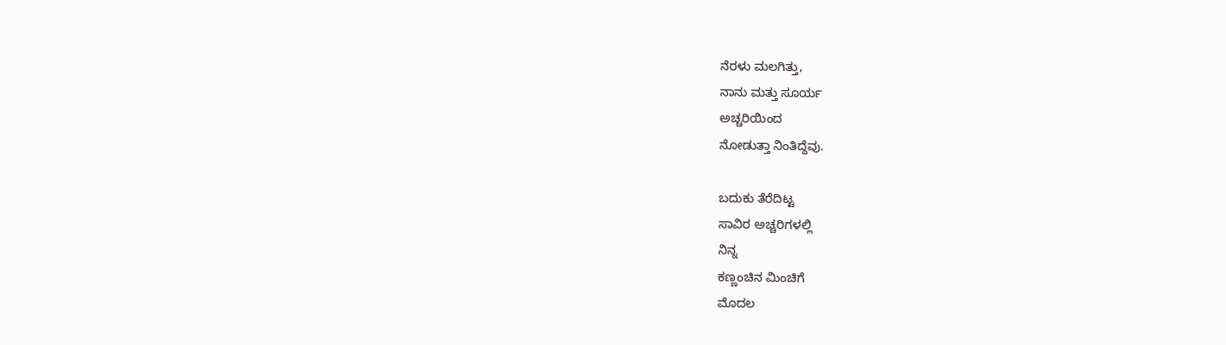ನೆರಳು ಮಲಗಿತ್ತು,
ನಾನು ಮತ್ತು ಸೂರ್ಯ
ಅಚ್ಚರಿಯಿಂದ
ನೋಡುತ್ತಾ ನಿಂತಿದ್ದೆವು.

ಬದುಕು ತೆರೆದಿಟ್ಟ
ಸಾವಿರ ಅಚ್ಚರಿಗಳಲ್ಲಿ
ನಿನ್ನ
ಕಣ್ಣಂಚಿನ ಮಿಂಚಿಗೆ
ಮೊದಲ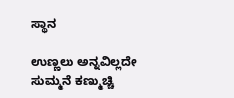ಸ್ಥಾನ

ಉಣ್ಣಲು ಅನ್ನವಿಲ್ಲದೇ
ಸುಮ್ಮನೆ ಕಣ್ಮುಚ್ಚಿ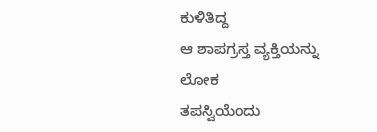ಕುಳಿತಿದ್ದ
ಆ ಶಾಪಗ್ರಸ್ತ ವ್ಯಕ್ತಿಯನ್ನು
ಲೋಕ
ತಪಸ್ವಿಯೆಂದು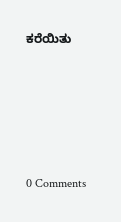ಕರೆಯಿತು





0 Comments